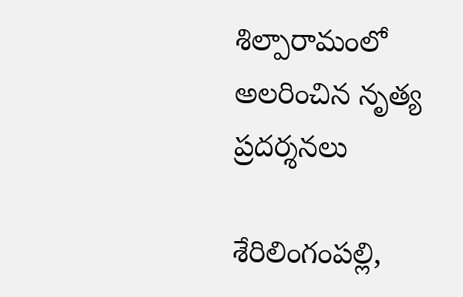శిల్పారామంలో అలరించిన నృత్య ప్ర‌ద‌ర్శ‌న‌లు

శేరిలింగంప‌ల్లి,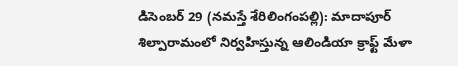డిసెంబ‌ర్ 29 (న‌మ‌స్తే శేరిలింగంప‌ల్లి): మాదాపూర్ శిల్పారామంలో నిర్వహిస్తున్న ఆలిండియా క్రాఫ్ట్ మేళా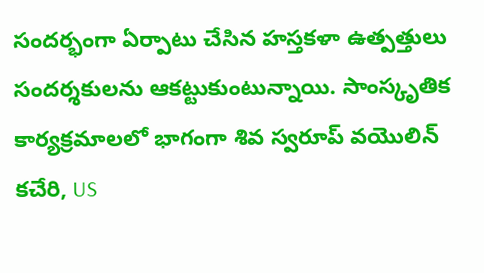సందర్భంగా ఏర్పాటు చేసిన హస్తకళా ఉత్పత్తులు సందర్శకులను ఆకట్టుకుంటున్నాయి. సాంస్కృతిక కార్యక్రమాలలో భాగంగా శివ స్వరూప్ వ‌యొలిన్ కచేరి, US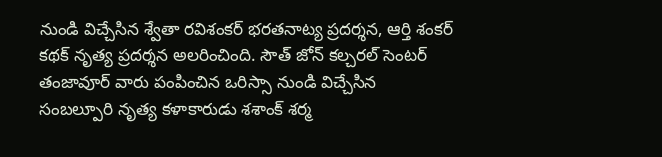నుండి విచ్చేసిన శ్వేతా రవిశంకర్ భరతనాట్య ప్రదర్శన, ఆర్తి శంకర్ కథక్ నృత్య ప్రదర్శన అలరించింది. సౌత్ జోన్‌ కల్చరల్ సెంటర్ తంజావూర్ వారు పంపించిన ఒరిస్సా నుండి విచ్చేసిన సంబల్పూరి నృత్య కళాకారుడు శశాంక్ శర్మ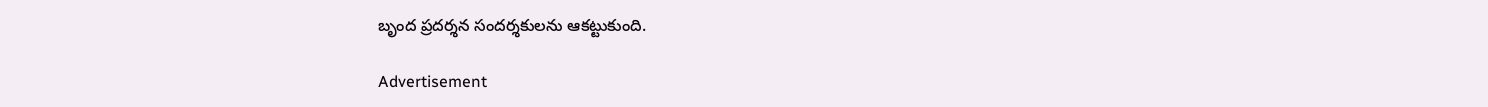బృంద ప్రదర్శన సందర్శకులను ఆకట్టుకుంది.

Advertisement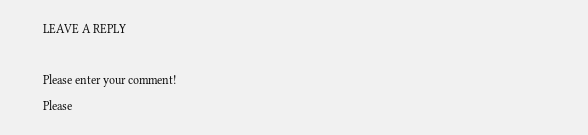LEAVE A REPLY

Please enter your comment!
Please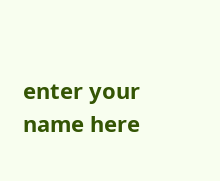enter your name here